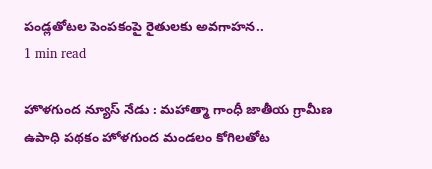పండ్లతోటల పెంపకంపై రైతులకు అవగాహన..
1 min read

హొళగుంద న్యూస్ నేడు : మహాత్మా గాంధీ జాతీయ గ్రామీణ ఉపాధి పథకం హోళగుంద మండలం కోగిలతోట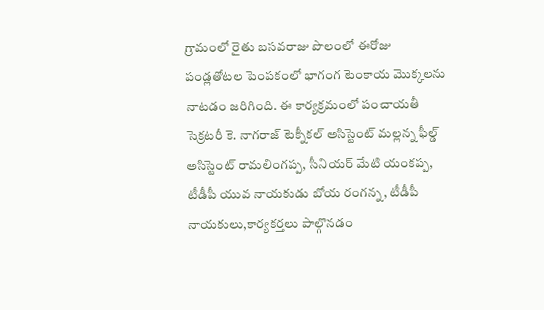గ్రామంలో రైతు బసవరాజు పొలంలో ఈరోజు పండ్లతోటల పెంపకంలో భాగంగ టెంకాయ మొక్కలను నాటడం జరిగింది. ఈ కార్యక్రమంలో పంచాయతీ సెక్రటరీ కె. నాగరాజ్ టెక్నీకల్ అసిస్టెంట్ మల్లన్న ఫీల్డ్ అసిస్టెంట్ రామలింగప్ప, సీనియర్ మేటి యంకప్ప, టీడీపీ యువ నాయకుడు బోయ రంగన్న, టీడీపీ నాయకులు,కార్యకర్తలు పాల్గొనడం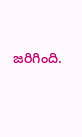జరిగింది.